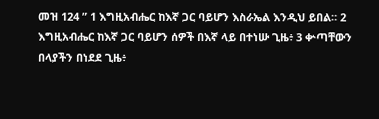መዝ 124 ” 1 እግዚአብሔር ከእኛ ጋር ባይሆን እስራኤል እንዲህ ይበል። 2 እግዚአብሔር ከእኛ ጋር ባይሆን ሰዎች በእኛ ላይ በተነሡ ጊዜ፥ 3 ቍጣቸውን በላያችን በነደደ ጊዜ፥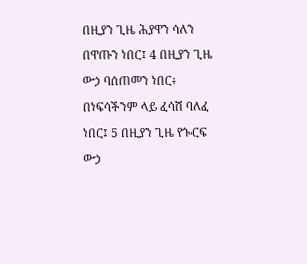በዚያን ጊዜ ሕያዋን ሳለን በዋጡን ነበር፤ 4 በዚያን ጊዜ ውኃ ባሰጠመን ነበር፥ በነፍሳችንም ላይ ፈሳሽ ባለፈ ነበር፤ 5 በዚያን ጊዜ የጐርፍ ውኃ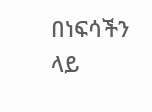በነፍሳችን ላይ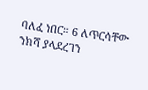ባለፈ ነበር። 6 ለጥርሳቸው ንክሻ ያላደረገን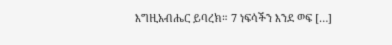እግዚአብሔር ይባረክ። 7 ነፍሳችን እንደ ወፍ […]